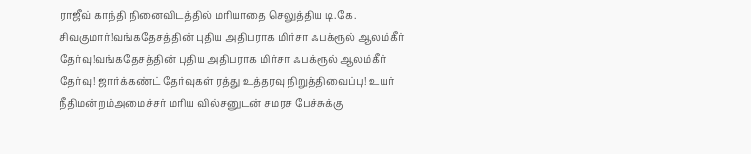ராஜீவ் காந்தி நினைவிடத்தில் மரியாதை செலுத்திய டி.கே. சிவகுமார்!வங்கதேசத்தின் புதிய அதிபராக மிர்சா ஃபக்ரூல் ஆலம்கீர் தேர்வு!வங்கதேசத்தின் புதிய அதிபராக மிர்சா ஃபக்ரூல் ஆலம்கீர் தேர்வு! ஜார்க்கண்ட் தேர்வுகள் ரத்து உத்தரவு நிறுத்திவைப்பு! உயர் நீதிமன்றம்அமைச்சர் மரிய வில்சனுடன் சமரச பேச்சுக்கு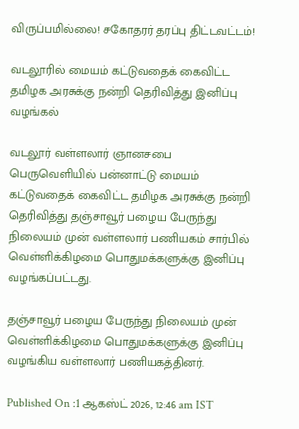விருப்பமில்லை! சகோதரர் தரப்பு திட்டவட்டம்!

வடலூரில் மையம் கட்டுவதைக் கைவிட்ட தமிழக அரசுக்கு நன்றி தெரிவித்து இனிப்பு வழங்கல்

வடலூர் வள்ளலார் ஞானசபை பெருவெளியில் பன்னாட்டு மையம் கட்டுவதைக் கைவிட்ட தமிழக அரசுக்கு நன்றி தெரிவித்து தஞ்சாவூர் பழைய பேருந்து நிலையம் முன் வள்ளலார் பணியகம் சார்பில் வெள்ளிக்கிழமை பொதுமக்களுக்கு இனிப்பு வழங்கப்பட்டது.

தஞ்சாவூர் பழைய பேருந்து நிலையம் முன் வெள்ளிக்கிழமை பொதுமக்களுக்கு இனிப்பு வழங்கிய வள்ளலார் பணியகத்தினர்.

Published On :1 ஆகஸ்ட் 2026, 12:46 am IST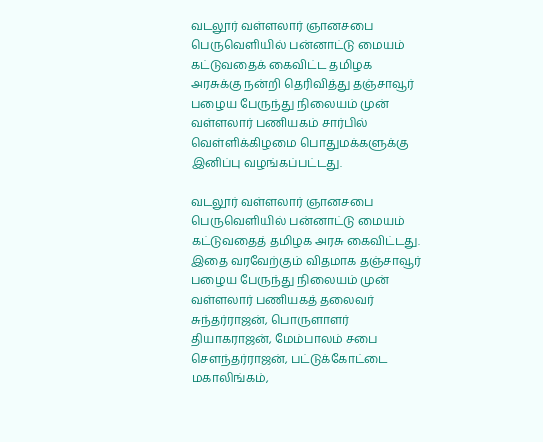வடலூர் வள்ளலார் ஞானசபை பெருவெளியில் பன்னாட்டு மையம் கட்டுவதைக் கைவிட்ட தமிழக அரசுக்கு நன்றி தெரிவித்து தஞ்சாவூர் பழைய பேருந்து நிலையம் முன் வள்ளலார் பணியகம் சார்பில் வெள்ளிக்கிழமை பொதுமக்களுக்கு இனிப்பு வழங்கப்பட்டது.

வடலூர் வள்ளலார் ஞானசபை பெருவெளியில் பன்னாட்டு மையம் கட்டுவதைத் தமிழக அரசு கைவிட்டது. இதை வரவேற்கும் விதமாக தஞ்சாவூர் பழைய பேருந்து நிலையம் முன் வள்ளலார் பணியகத் தலைவர் சுந்தர்ராஜன், பொருளாளர் தியாகராஜன், மேம்பாலம் சபை சௌந்தர்ராஜன், பட்டுக்கோட்டை மகாலிங்கம்,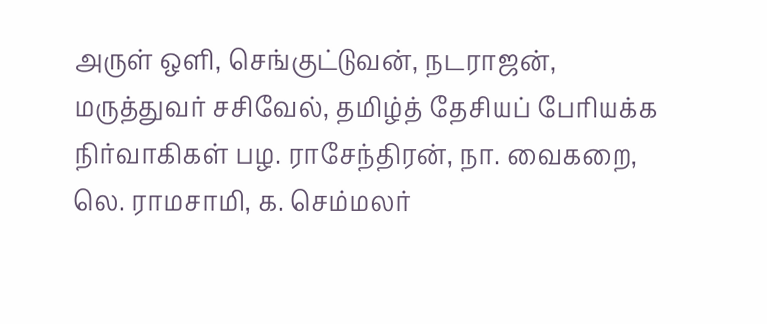அருள் ஒளி, செங்குட்டுவன், நடராஜன், மருத்துவர் சசிவேல், தமிழ்த் தேசியப் பேரியக்க நிர்வாகிகள் பழ. ராசேந்திரன், நா. வைகறை, லெ. ராமசாமி, க. செம்மலர்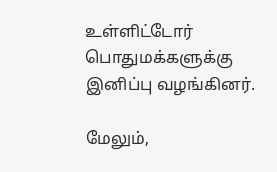உள்ளிட்டோர் பொதுமக்களுக்கு இனிப்பு வழங்கினர்.

மேலும்,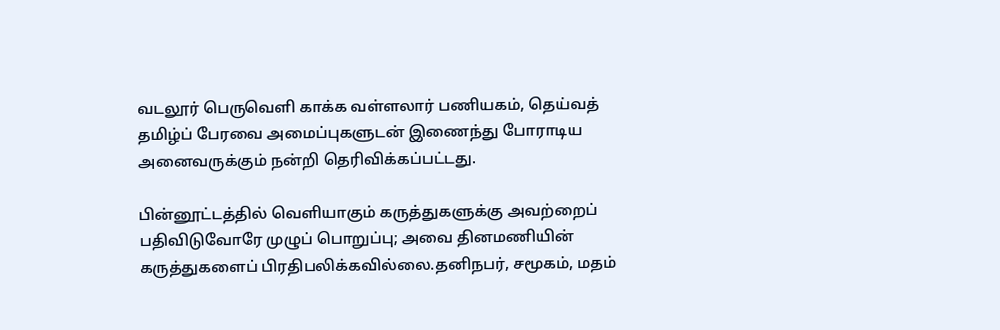வடலூர் பெருவெளி காக்க வள்ளலார் பணியகம், தெய்வத் தமிழ்ப் பேரவை அமைப்புகளுடன் இணைந்து போராடிய அனைவருக்கும் நன்றி தெரிவிக்கப்பட்டது.

பின்னூட்டத்தில் வெளியாகும் கருத்துகளுக்கு அவற்றைப் பதிவிடுவோரே முழுப் பொறுப்பு; அவை தினமணியின் கருத்துகளைப் பிரதிபலிக்கவில்லை.தனிநபர், சமூகம், மதம்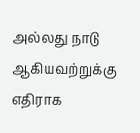அல்லது நாடு ஆகியவற்றுக்கு எதிராக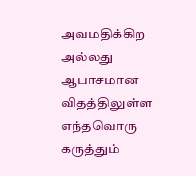அவமதிக்கிற அல்லது ஆபாசமான விதத்திலுள்ள எந்தவொரு கருத்தும்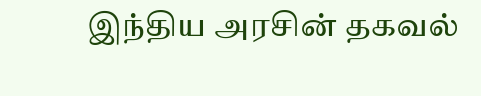இந்திய அரசின் தகவல்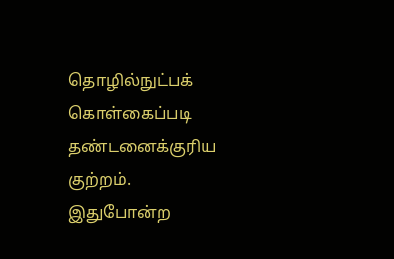தொழில்நுட்பக் கொள்கைப்படி தண்டனைக்குரிய குற்றம். இதுபோன்ற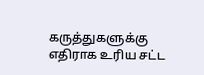கருத்துகளுக்கு எதிராக உரிய சட்ட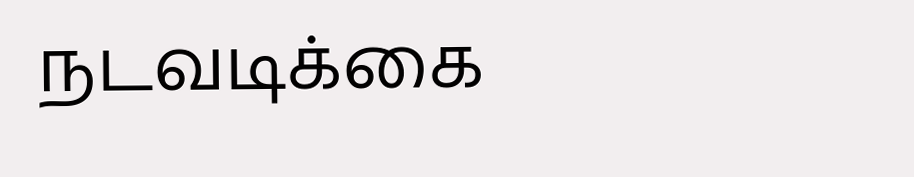நடவடிக்கை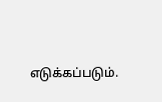எடுக்கப்படும்.